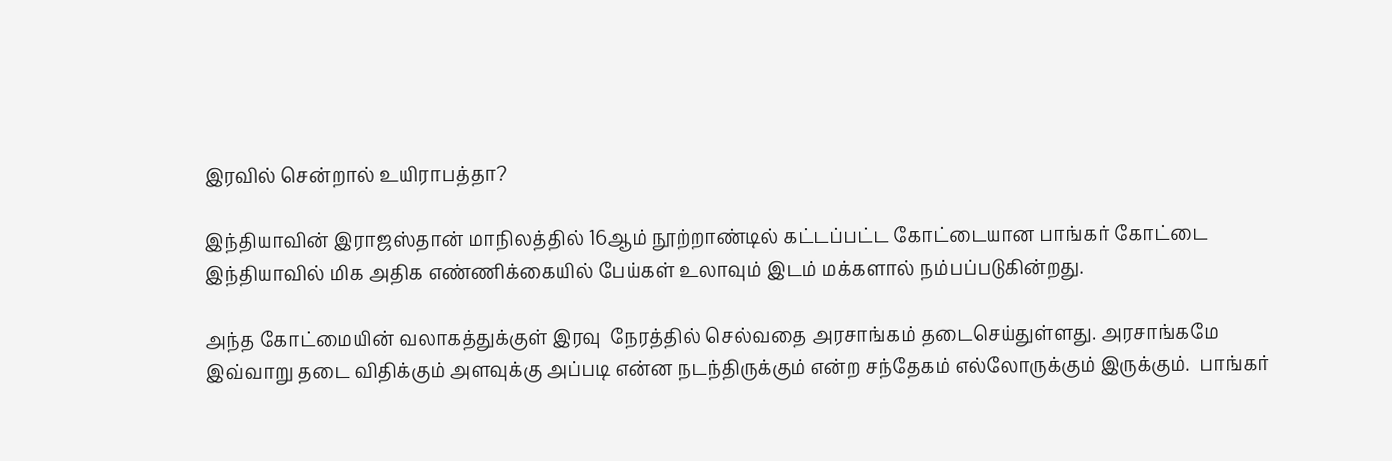இரவில் சென்றால் உயிராபத்தா?

இந்தியாவின் இராஜஸ்தான் மாநிலத்தில் 16ஆம் நூற்றாண்டில் கட்டப்பட்ட கோட்டையான பாங்கர் கோட்டை இந்தியாவில் மிக அதிக எண்ணிக்கையில் பேய்கள் உலாவும் இடம் மக்களால் நம்பப்படுகின்றது.

அந்த கோட்மையின் வலாகத்துக்குள் இரவு  நேரத்தில் செல்வதை அரசாங்கம் தடைசெய்துள்ளது. அரசாங்கமே இவ்வாறு தடை விதிக்கும் அளவுக்கு அப்படி என்ன நடந்திருக்கும் என்ற சந்தேகம் எல்லோருக்கும் இருக்கும்.  பாங்கர்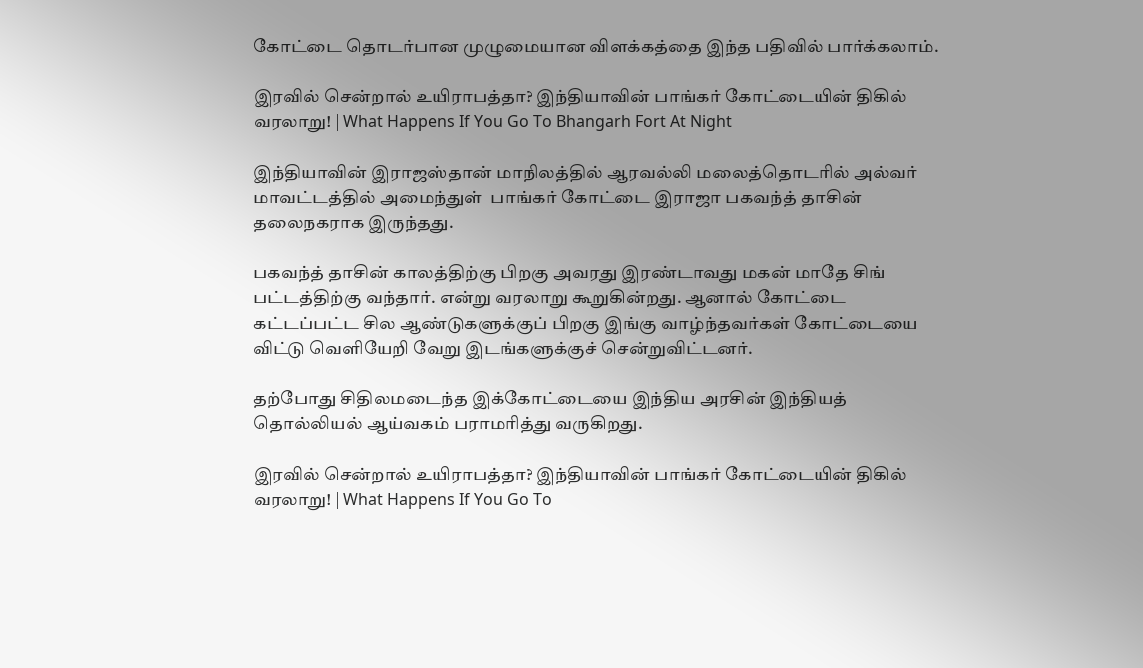கோட்டை தொடர்பான முழுமையான விளக்கத்தை இந்த பதிவில் பார்க்கலாம்.

இரவில் சென்றால் உயிராபத்தா? இந்தியாவின் பாங்கர் கோட்டையின் திகில் வரலாறு! | What Happens If You Go To Bhangarh Fort At Night

இந்தியாவின் இராஜஸ்தான் மாநிலத்தில் ஆரவல்லி மலைத்தொடரில் அல்வர் மாவட்டத்தில் அமைந்துள்  பாங்கர் கோட்டை இராஜா பகவந்த் தாசின் தலைநகராக இருந்தது.

பகவந்த் தாசின் காலத்திற்கு பிறகு அவரது இரண்டாவது மகன் மாதே சிங் பட்டத்திற்கு வந்தார். என்று வரலாறு கூறுகின்றது. ஆனால் கோட்டை கட்டப்பட்ட சில ஆண்டுகளுக்குப் பிறகு இங்கு வாழ்ந்தவர்கள் கோட்டையை விட்டு வெளியேறி வேறு இடங்களுக்குச் சென்றுவிட்டனர்.

தற்போது சிதிலமடைந்த இக்கோட்டையை இந்திய அரசின் இந்தியத் தொல்லியல் ஆய்வகம் பராமரித்து வருகிறது.

இரவில் சென்றால் உயிராபத்தா? இந்தியாவின் பாங்கர் கோட்டையின் திகில் வரலாறு! | What Happens If You Go To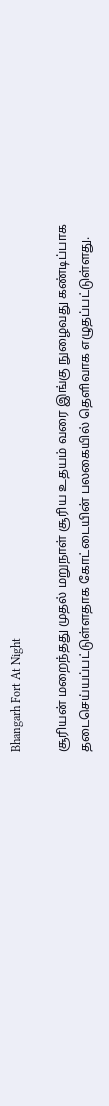Bhangarh Fort At Night

சூரியன் மறைந்தது முதல் மறுநாள் சூரிய உதயம் வரை இங்கு நுழைவது கண்டிப்பாக தடைசெய்யப்பட்டுள்ளதாக கோட்டையின் பலகையில் தெளிவாக எழுதப்பட்டுள்ளது.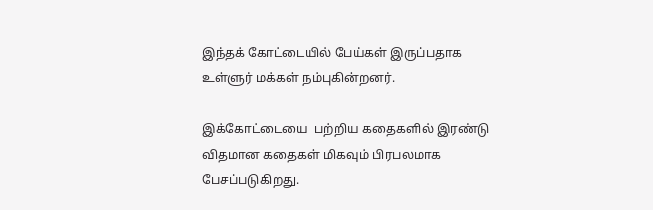இந்தக் கோட்டையில் பேய்கள் இருப்பதாக உள்ளுர் மக்கள் நம்புகின்றனர்.

இக்கோட்டையை  பற்றிய கதைகளில் இரண்டு விதமான கதைகள் மிகவும் பிரபலமாக பேசப்படுகிறது.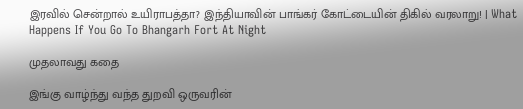இரவில் சென்றால் உயிராபத்தா? இந்தியாவின் பாங்கர் கோட்டையின் திகில் வரலாறு! | What Happens If You Go To Bhangarh Fort At Night

முதலாவது கதை

இங்கு வாழ்ந்து வந்த துறவி ஒருவரின்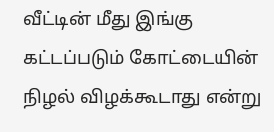வீட்டின் மீது இங்கு கட்டப்படும் கோட்டையின் நிழல் விழக்கூடாது என்று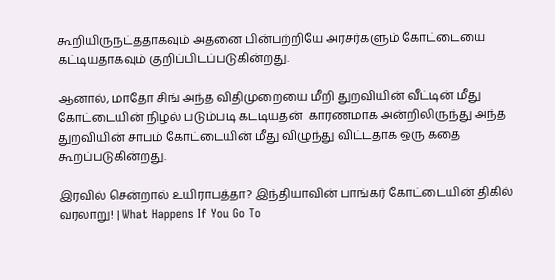கூறியிருநட்ததாகவும் அதனை பின்பற்றியே அரசர்களும் கோட்டையை கட்டியதாகவும் குறிப்பிடப்படுகின்றது.

ஆனால், மாதோ சிங் அந்த விதிமுறையை மீறி துறவியின் வீட்டின் மீது கோட்டையின் நிழல் படும்படி கடடியதன்  காரணமாக அன்றிலிருந்து அந்த துறவியின் சாபம் கோட்டையின் மீது விழுந்து விட்டதாக ஒரு கதை கூறப்படுகின்றது.

இரவில் சென்றால் உயிராபத்தா? இந்தியாவின் பாங்கர் கோட்டையின் திகில் வரலாறு! | What Happens If You Go To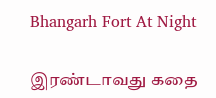Bhangarh Fort At Night

இரண்டாவது கதை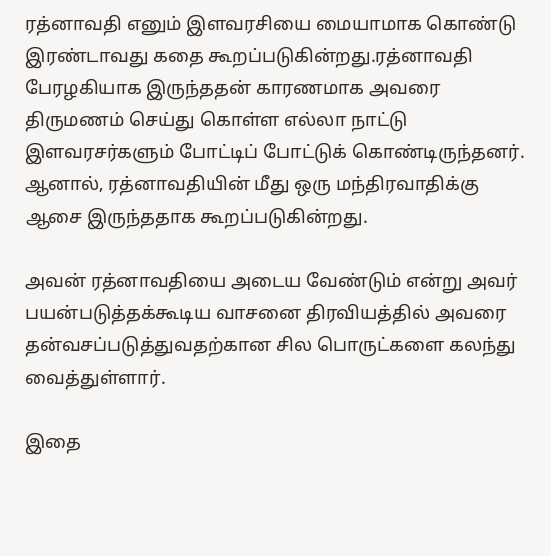ரத்னாவதி எனும் இளவரசியை மையாமாக கொண்டு இரண்டாவது கதை கூறப்படுகின்றது.ரத்னாவதி பேரழகியாக இருந்ததன் காரணமாக அவரை திருமணம் செய்து கொள்ள எல்லா நாட்டு இளவரசர்களும் போட்டிப் போட்டுக் கொண்டிருந்தனர். ஆனால், ரத்னாவதியின் மீது ஒரு மந்திரவாதிக்கு ஆசை இருந்ததாக கூறப்படுகின்றது.

அவன் ரத்னாவதியை அடைய வேண்டும் என்று அவர் பயன்படுத்தக்கூடிய வாசனை திரவியத்தில் அவரை தன்வசப்படுத்துவதற்கான சில பொருட்களை கலந்து வைத்துள்ளார்.

இதை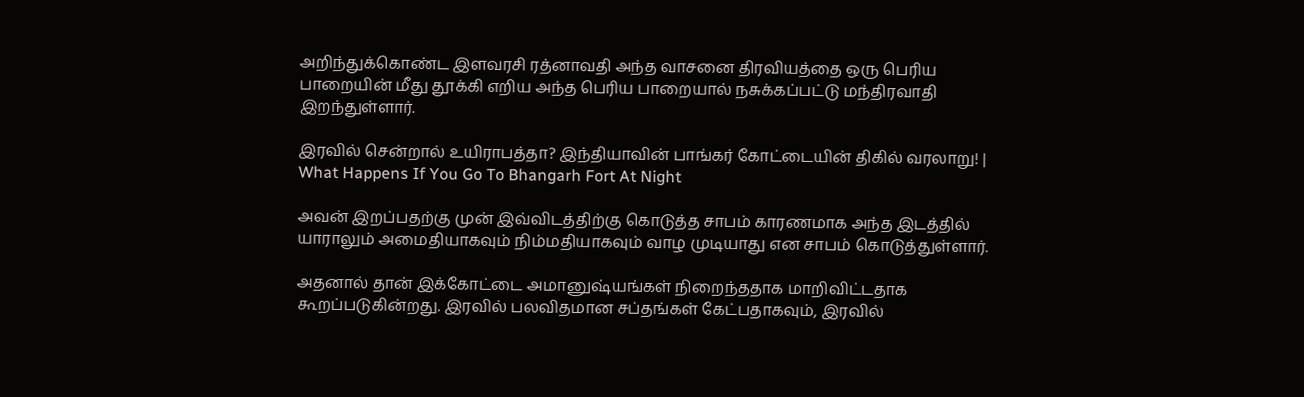அறிந்துக்கொண்ட இளவரசி ரத்னாவதி அந்த வாசனை திரவியத்தை ஒரு பெரிய பாறையின் மீது தூக்கி எறிய அந்த பெரிய பாறையால் நசுக்கப்பட்டு மந்திரவாதி இறந்துள்ளார்.

இரவில் சென்றால் உயிராபத்தா? இந்தியாவின் பாங்கர் கோட்டையின் திகில் வரலாறு! | What Happens If You Go To Bhangarh Fort At Night

அவன் இறப்பதற்கு முன் இவ்விடத்திற்கு கொடுத்த சாபம் காரணமாக அந்த இடத்தில் யாராலும் அமைதியாகவும் நிம்மதியாகவும் வாழ முடியாது என சாபம் கொடுத்துள்ளார்.

அதனால் தான் இக்கோட்டை அமானுஷ்யங்கள் நிறைந்ததாக மாறிவிட்டதாக கூறப்படுகின்றது. இரவில் பலவிதமான சப்தங்கள் கேட்பதாகவும், இரவில்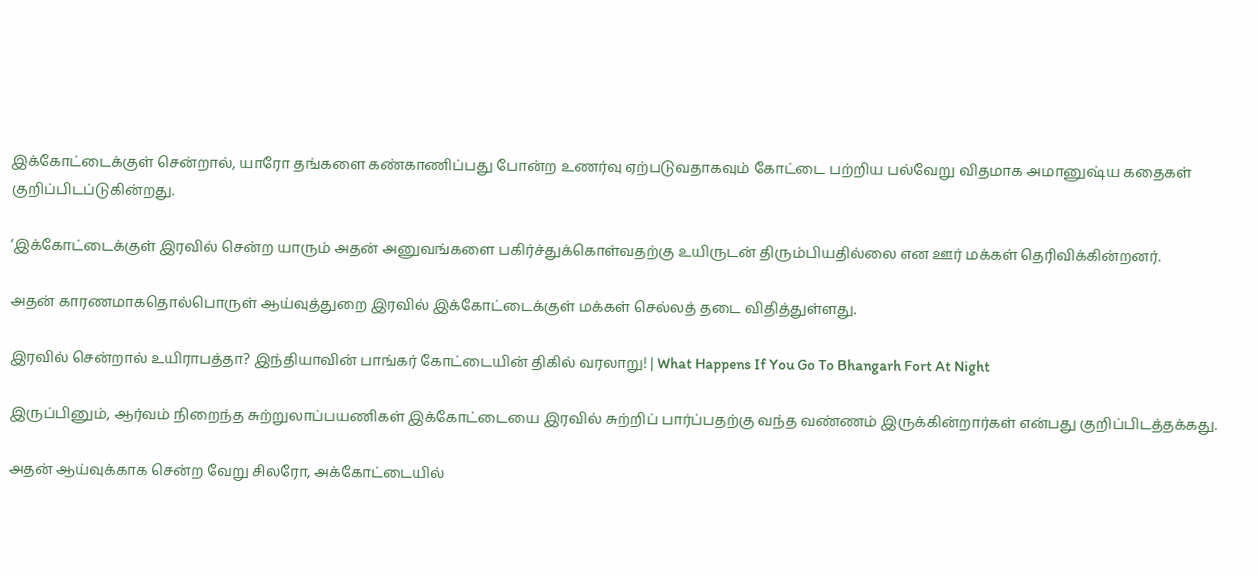இக்கோட்டைக்குள் சென்றால், யாரோ தங்களை கண்காணிப்பது போன்ற உணர்வு ஏற்படுவதாகவும் கோட்டை பற்றிய பல்வேறு விதமாக அமானுஷ்ய கதைகள் குறிப்பிடப்டுகின்றது.

‘இக்கோட்டைக்குள் இரவில் சென்ற யாரும் அதன் அனுவங்களை பகிர்ச்துக்கொள்வதற்கு உயிருடன் திரும்பியதில்லை என ஊர் மக்கள் தெரிவிக்கின்றனர்.

அதன் காரணமாகதொல்பொருள் ஆய்வுத்துறை இரவில் இக்கோட்டைக்குள் மக்கள் செல்லத் தடை விதித்துள்ளது.

இரவில் சென்றால் உயிராபத்தா? இந்தியாவின் பாங்கர் கோட்டையின் திகில் வரலாறு! | What Happens If You Go To Bhangarh Fort At Night

இருப்பினும், ஆர்வம் நிறைந்த சுற்றுலாப்பயணிகள் இக்கோட்டையை இரவில் சுற்றிப் பார்ப்பதற்கு வந்த வண்ணம் இருக்கின்றார்கள் என்பது குறிப்பிடத்தக்கது.

அதன் ஆய்வுக்காக சென்ற வேறு சிலரோ, அக்கோட்டையில்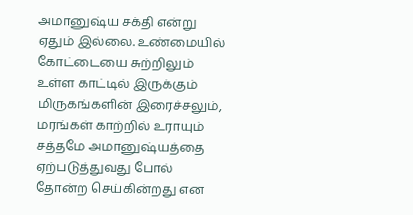அமானுஷ்ய சக்தி என்று ஏதும் இல்லை. உண்மையில் கோட்டையை சுற்றிலும் உள்ள காட்டில் இருக்கும் மிருகங்களின் இரைச்சலும், மரங்கள் காற்றில் உராயும் சத்தமே அமானுஷ்யத்தை ஏற்படுத்துவது போல் தோன்ற செய்கின்றது என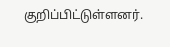குறிப்பிட்டுள்ளனர்.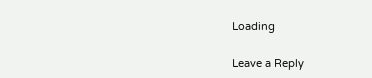Loading

Leave a Reply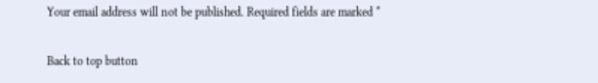Your email address will not be published. Required fields are marked *

Back to top button